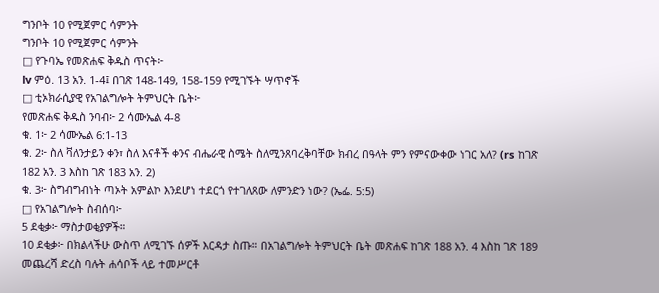ግንቦት 10 የሚጀምር ሳምንት
ግንቦት 10 የሚጀምር ሳምንት
□ የጉባኤ የመጽሐፍ ቅዱስ ጥናት፦
lv ምዕ. 13 አን. 1-4፤ በገጽ 148-149, 158-159 የሚገኙት ሣጥኖች
□ ቲኦክራሲያዊ የአገልግሎት ትምህርት ቤት፦
የመጽሐፍ ቅዱስ ንባብ፦ 2 ሳሙኤል 4-8
ቁ. 1፦ 2 ሳሙኤል 6:1-13
ቁ. 2፦ ስለ ቫለንታይን ቀን፣ ስለ እናቶች ቀንና ብሔራዊ ስሜት ስለሚንጸባረቅባቸው ክብረ በዓላት ምን የምናውቀው ነገር አለ? (rs ከገጽ 182 አን. 3 እስከ ገጽ 183 አን. 2)
ቁ. 3፦ ስግብግብነት ጣኦት አምልኮ እንደሆነ ተደርጎ የተገለጸው ለምንድን ነው? (ኤፌ. 5:5)
□ የአገልግሎት ስብሰባ፦
5 ደቂቃ፦ ማስታወቂያዎች።
10 ደቂቃ፦ በክልላችሁ ውስጥ ለሚገኙ ሰዎች እርዳታ ስጡ። በአገልግሎት ትምህርት ቤት መጽሐፍ ከገጽ 188 አን. 4 እስከ ገጽ 189 መጨረሻ ድረስ ባሉት ሐሳቦች ላይ ተመሥርቶ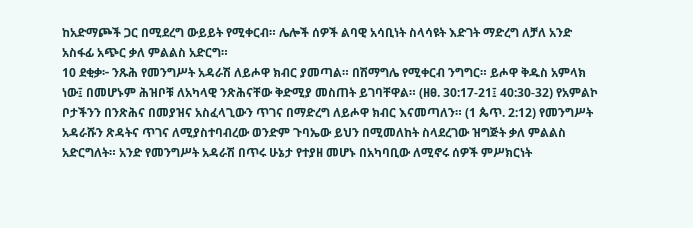ከአድማጮች ጋር በሚደረግ ውይይት የሚቀርብ። ሌሎች ሰዎች ልባዊ አሳቢነት ስላሳዩት እድገት ማድረግ ለቻለ አንድ አስፋፊ አጭር ቃለ ምልልስ አድርግ።
10 ደቂቃ፦ ንጹሕ የመንግሥት አዳራሽ ለይሖዋ ክብር ያመጣል። በሽማግሌ የሚቀርብ ንግግር። ይሖዋ ቅዱስ አምላክ ነው፤ በመሆኑም ሕዝቦቹ ለአካላዊ ንጽሕናቸው ቅድሚያ መስጠት ይገባቸዋል። (ዘፀ. 30:17-21፤ 40:30-32) የአምልኮ ቦታችንን በንጽሕና በመያዝና አስፈላጊውን ጥገና በማድረግ ለይሖዋ ክብር እናመጣለን። (1 ጴጥ. 2:12) የመንግሥት አዳራሹን ጽዳትና ጥገና ለሚያስተባብረው ወንድም ጉባኤው ይህን በሚመለከት ስላደረገው ዝግጅት ቃለ ምልልስ አድርግለት። አንድ የመንግሥት አዳራሽ በጥሩ ሁኔታ የተያዘ መሆኑ በአካባቢው ለሚኖሩ ሰዎች ምሥክርነት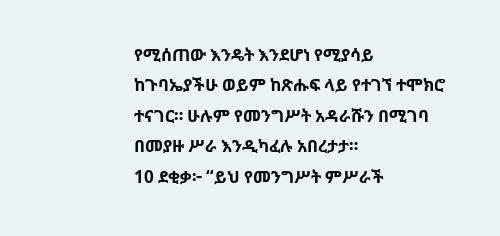የሚሰጠው እንዴት እንደሆነ የሚያሳይ ከጉባኤያችሁ ወይም ከጽሑፍ ላይ የተገኘ ተሞክሮ ተናገር። ሁሉም የመንግሥት አዳራሹን በሚገባ በመያዙ ሥራ እንዲካፈሉ አበረታታ።
10 ደቂቃ፦ “ይህ የመንግሥት ምሥራች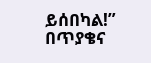ይሰበካል!” በጥያቄና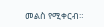መልስ የሚቀርብ።